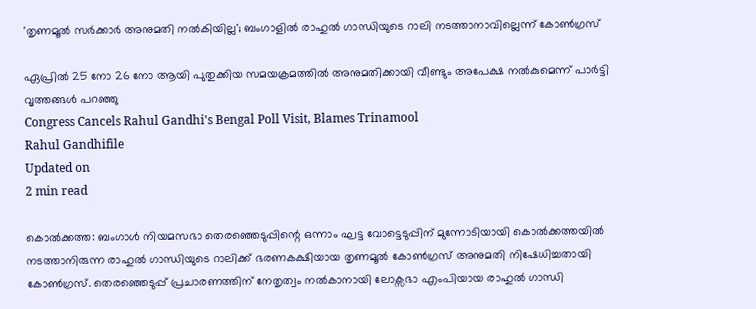'തൃണമൂല്‍ സര്‍ക്കാര്‍ അനുമതി നല്‍കിയില്ല'; ബംഗാളില്‍ രാഹുല്‍ ഗാന്ധിയുടെ റാലി നടത്താനാവില്ലെന്ന് കോണ്‍ഗ്രസ്

ഏപ്രില്‍ 25 നോ 26 നോ ആയി പുതുക്കിയ സമയക്രമത്തില്‍ അനുമതിക്കായി വീണ്ടും അപേക്ഷ നല്‍കുമെന്ന് പാര്‍ട്ടി വൃത്തങ്ങള്‍ പറഞ്ഞു
Congress Cancels Rahul Gandhi's Bengal Poll Visit, Blames Trinamool
Rahul Gandhifile
Updated on
2 min read

കൊല്‍ക്കത്ത: ബംഗാള്‍ നിയമസഭാ തെരഞ്ഞെടുപ്പിന്റെ ഒന്നാം ഘട്ട വോട്ടെടുപ്പിന് മുന്നോടിയായി കൊല്‍ക്കത്തയില്‍ നടത്താനിരുന്ന രാഹുല്‍ ഗാന്ധിയുടെ റാലിക്ക് ഭരണകക്ഷിയായ തൃണമൂല്‍ കോണ്‍ഗ്രസ് അനുമതി നിഷേധിച്ചതായി കോണ്‍ഗ്രസ്. തെരഞ്ഞെടുപ്പ് പ്രചാരണത്തിന് നേതൃത്വം നല്‍കാനായി ലോക്സഭാ എംപിയായ രാഹുല്‍ ഗാന്ധി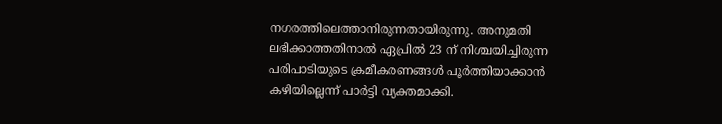നഗരത്തിലെത്താനിരുന്നതായിരുന്നു. അനുമതി ലഭിക്കാത്തതിനാല്‍ ഏപ്രില്‍ 23 ന് നിശ്ചയിച്ചിരുന്ന പരിപാടിയുടെ ക്രമീകരണങ്ങള്‍ പൂര്‍ത്തിയാക്കാന്‍ കഴിയില്ലെന്ന് പാര്‍ട്ടി വ്യക്തമാക്കി.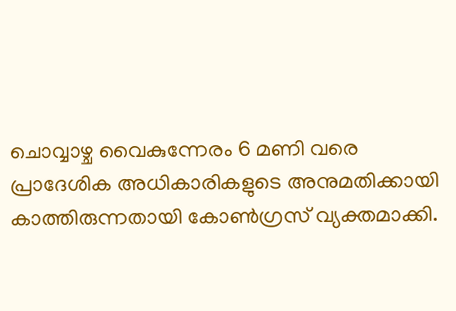ചൊവ്വാഴ്ച വൈകുന്നേരം 6 മണി വരെ പ്രാദേശിക അധികാരികളുടെ അനുമതിക്കായി കാത്തിരുന്നതായി കോണ്‍ഗ്രസ് വ്യക്തമാക്കി.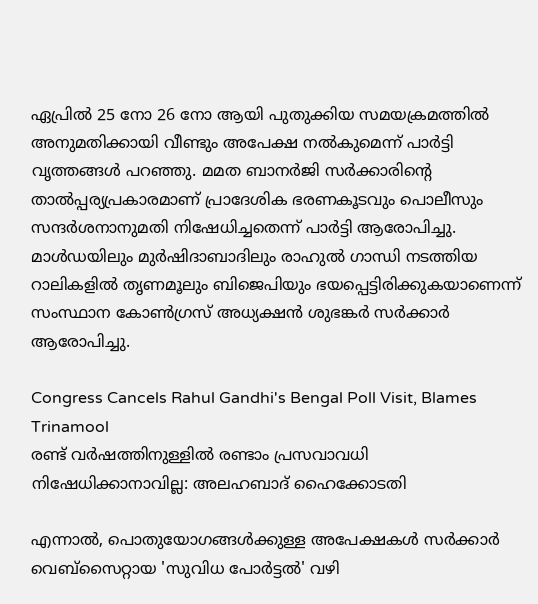ഏപ്രില്‍ 25 നോ 26 നോ ആയി പുതുക്കിയ സമയക്രമത്തില്‍ അനുമതിക്കായി വീണ്ടും അപേക്ഷ നല്‍കുമെന്ന് പാര്‍ട്ടി വൃത്തങ്ങള്‍ പറഞ്ഞു. മമത ബാനര്‍ജി സര്‍ക്കാരിന്റെ താല്‍പ്പര്യപ്രകാരമാണ് പ്രാദേശിക ഭരണകൂടവും പൊലീസും സന്ദര്‍ശനാനുമതി നിഷേധിച്ചതെന്ന് പാര്‍ട്ടി ആരോപിച്ചു. മാള്‍ഡയിലും മുര്‍ഷിദാബാദിലും രാഹുല്‍ ഗാന്ധി നടത്തിയ റാലികളില്‍ തൃണമൂലും ബിജെപിയും ഭയപ്പെട്ടിരിക്കുകയാണെന്ന് സംസ്ഥാന കോണ്‍ഗ്രസ് അധ്യക്ഷന്‍ ശുഭങ്കര്‍ സര്‍ക്കാര്‍ ആരോപിച്ചു.

Congress Cancels Rahul Gandhi's Bengal Poll Visit, Blames Trinamool
രണ്ട് വര്‍ഷത്തിനുള്ളില്‍ രണ്ടാം പ്രസവാവധി നിഷേധിക്കാനാവില്ല: അലഹബാദ് ഹൈക്കോടതി

എന്നാല്‍, പൊതുയോഗങ്ങള്‍ക്കുള്ള അപേക്ഷകള്‍ സര്‍ക്കാര്‍ വെബ്സൈറ്റായ 'സുവിധ പോര്‍ട്ടല്‍' വഴി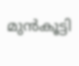മുന്‍കൂട്ടി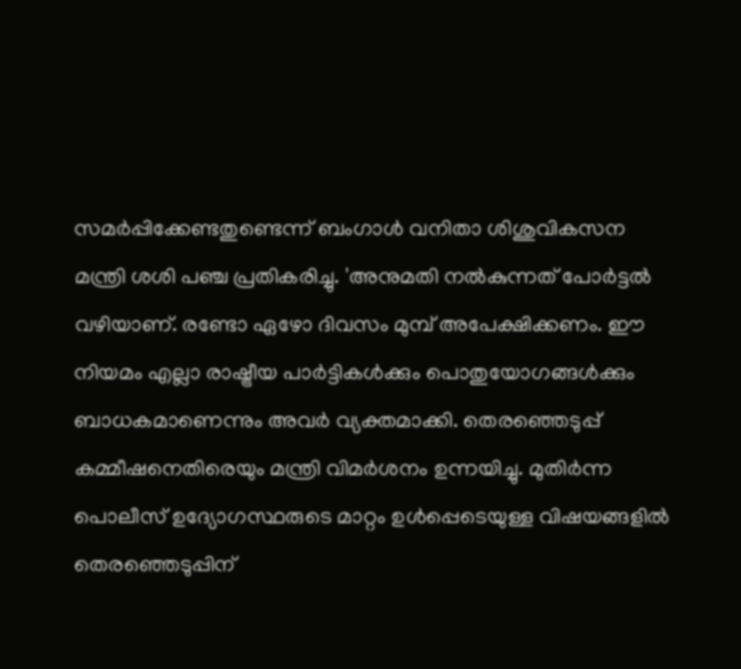സമര്‍പ്പിക്കേണ്ടതുണ്ടെന്ന് ബംഗാള്‍ വനിതാ ശിശുവികസന മന്ത്രി ശശി പഞ്ച പ്രതികരിച്ചു. 'അനുമതി നല്‍കുന്നത് പോര്‍ട്ടല്‍ വഴിയാണ്. രണ്ടോ ഏഴോ ദിവസം മുമ്പ് അപേക്ഷിക്കണം. ഈ നിയമം എല്ലാ രാഷ്ട്രീയ പാര്‍ട്ടികള്‍ക്കും പൊതുയോഗങ്ങള്‍ക്കും ബാധകമാണെന്നും അവര്‍ വ്യക്തമാക്കി. തെരഞ്ഞെടുപ്പ് കമ്മീഷനെതിരെയും മന്ത്രി വിമര്‍ശനം ഉന്നയിച്ചു. മുതിര്‍ന്ന പൊലീസ് ഉദ്യോഗസ്ഥരുടെ മാറ്റം ഉള്‍പ്പെടെയുള്ള വിഷയങ്ങളില്‍ തെരഞ്ഞെടുപ്പിന്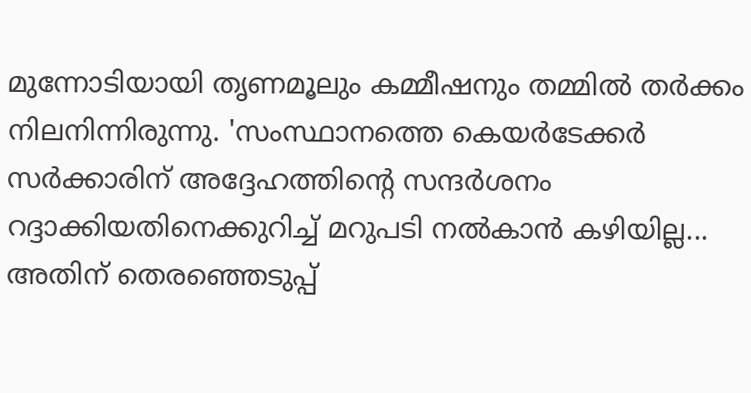മുന്നോടിയായി തൃണമൂലും കമ്മീഷനും തമ്മില്‍ തര്‍ക്കം നിലനിന്നിരുന്നു. 'സംസ്ഥാനത്തെ കെയര്‍ടേക്കര്‍ സര്‍ക്കാരിന് അദ്ദേഹത്തിന്റെ സന്ദര്‍ശനം റദ്ദാക്കിയതിനെക്കുറിച്ച് മറുപടി നല്‍കാന്‍ കഴിയില്ല... അതിന് തെരഞ്ഞെടുപ്പ്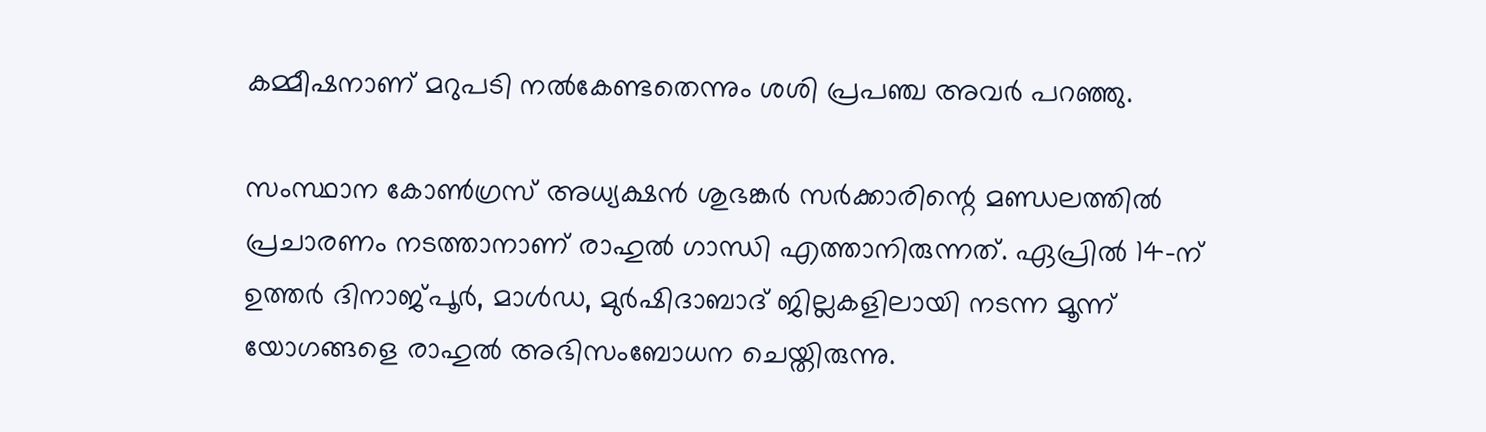കമ്മീഷനാണ് മറുപടി നല്‍കേണ്ടതെന്നും ശശി പ്രപഞ്ച അവര്‍ പറഞ്ഞു.

സംസ്ഥാന കോണ്‍ഗ്രസ് അധ്യക്ഷന്‍ ശുഭങ്കര്‍ സര്‍ക്കാരിന്റെ മണ്ഡലത്തില്‍ പ്രചാരണം നടത്താനാണ് രാഹുല്‍ ഗാന്ധി എത്താനിരുന്നത്. ഏപ്രില്‍ 14-ന് ഉത്തര്‍ ദിനാജ്പൂര്‍, മാള്‍ഡ, മുര്‍ഷിദാബാദ് ജില്ലകളിലായി നടന്ന മൂന്ന് യോഗങ്ങളെ രാഹുല്‍ അഭിസംബോധന ചെയ്തിരുന്നു.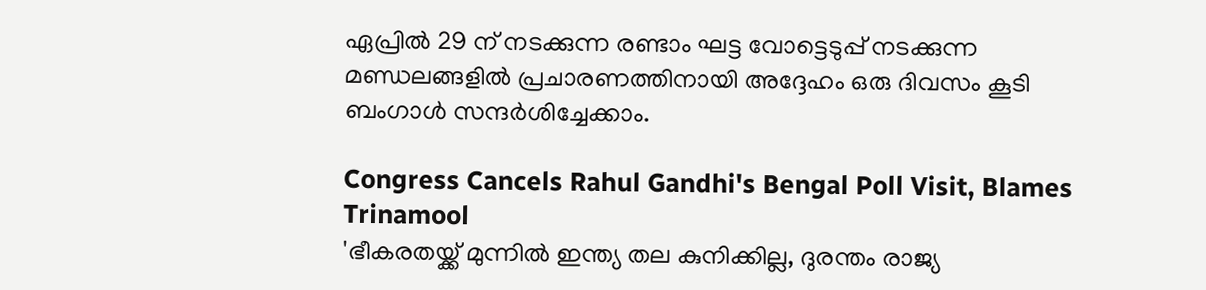ഏപ്രില്‍ 29 ന് നടക്കുന്ന രണ്ടാം ഘട്ട വോട്ടെടുപ്പ് നടക്കുന്ന മണ്ഡലങ്ങളില്‍ പ്രചാരണത്തിനായി അദ്ദേഹം ഒരു ദിവസം കൂടി ബംഗാള്‍ സന്ദര്‍ശിച്ചേക്കാം.

Congress Cancels Rahul Gandhi's Bengal Poll Visit, Blames Trinamool
'ഭീകരതയ്ക്ക് മുന്നില്‍ ഇന്ത്യ തല കുനിക്കില്ല, ദുരന്തം രാജ്യ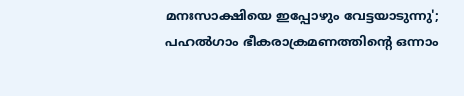മനഃസാക്ഷിയെ ഇപ്പോഴും വേട്ടയാടുന്നു'; പഹല്‍ഗാം ഭീകരാക്രമണത്തിന്റെ ഒന്നാം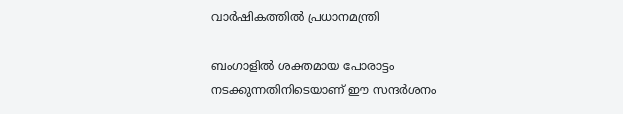വാര്‍ഷികത്തില്‍ പ്രധാനമന്ത്രി

ബംഗാളില്‍ ശക്തമായ പോരാട്ടം നടക്കുന്നതിനിടെയാണ് ഈ സന്ദര്‍ശനം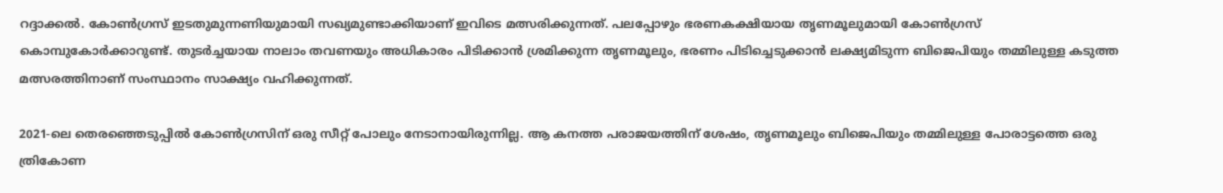റദ്ദാക്കല്‍. കോണ്‍ഗ്രസ് ഇടതുമുന്നണിയുമായി സഖ്യമുണ്ടാക്കിയാണ് ഇവിടെ മത്സരിക്കുന്നത്. പലപ്പോഴും ഭരണകക്ഷിയായ തൃണമൂലുമായി കോണ്‍ഗ്രസ് കൊമ്പുകോര്‍ക്കാറുണ്ട്. തുടര്‍ച്ചയായ നാലാം തവണയും അധികാരം പിടിക്കാന്‍ ശ്രമിക്കുന്ന തൃണമൂലും, ഭരണം പിടിച്ചെടുക്കാന്‍ ലക്ഷ്യമിടുന്ന ബിജെപിയും തമ്മിലുള്ള കടുത്ത മത്സരത്തിനാണ് സംസ്ഥാനം സാക്ഷ്യം വഹിക്കുന്നത്.

2021-ലെ തെരഞ്ഞെടുപ്പില്‍ കോണ്‍ഗ്രസിന് ഒരു സീറ്റ് പോലും നേടാനായിരുന്നില്ല. ആ കനത്ത പരാജയത്തിന് ശേഷം, തൃണമൂലും ബിജെപിയും തമ്മിലുള്ള പോരാട്ടത്തെ ഒരു ത്രികോണ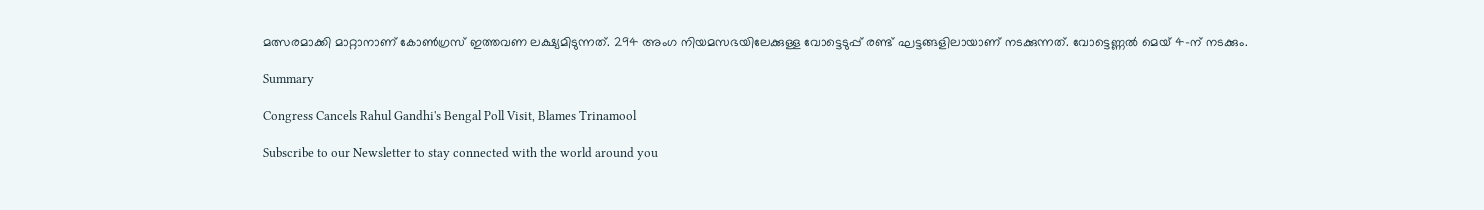മത്സരമാക്കി മാറ്റാനാണ് കോണ്‍ഗ്രസ് ഇത്തവണ ലക്ഷ്യമിടുന്നത്. 294 അംഗ നിയമസഭയിലേക്കുള്ള വോട്ടെടുപ്പ് രണ്ട് ഘട്ടങ്ങളിലായാണ് നടക്കുന്നത്. വോട്ടെണ്ണല്‍ മെയ് 4-ന് നടക്കും.

Summary

Congress Cancels Rahul Gandhi's Bengal Poll Visit, Blames Trinamool

Subscribe to our Newsletter to stay connected with the world around you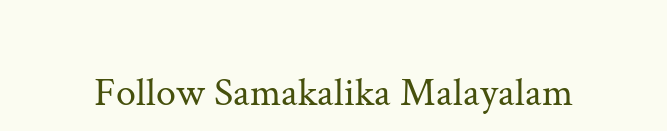Follow Samakalika Malayalam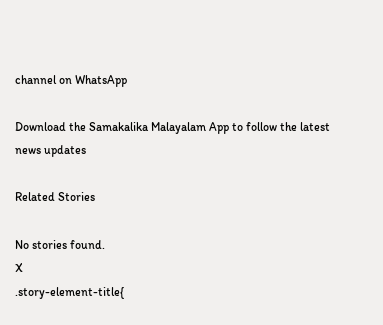channel on WhatsApp

Download the Samakalika Malayalam App to follow the latest news updates

Related Stories

No stories found.
X
.story-element-title{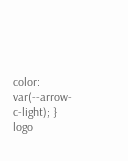color: var(--arrow-c-light); }
logo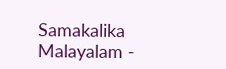Samakalika Malayalam -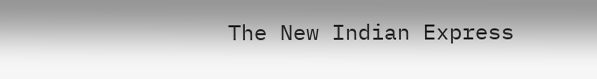The New Indian Express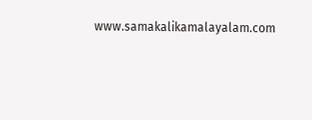www.samakalikamalayalam.com